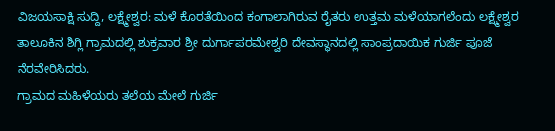ವಿಜಯಸಾಕ್ಷಿ ಸುದ್ದಿ, ಲಕ್ಷ್ಮೇಶ್ವರ: ಮಳೆ ಕೊರತೆಯಿಂದ ಕಂಗಾಲಾಗಿರುವ ರೈತರು ಉತ್ತಮ ಮಳೆಯಾಗಲೆಂದು ಲಕ್ಷ್ಮೇಶ್ವರ ತಾಲೂಕಿನ ಶಿಗ್ಲಿ ಗ್ರಾಮದಲ್ಲಿ ಶುಕ್ರವಾರ ಶ್ರೀ ದುರ್ಗಾಪರಮೇಶ್ವರಿ ದೇವಸ್ಥಾನದಲ್ಲಿ ಸಾಂಪ್ರದಾಯಿಕ ಗುರ್ಜಿ ಪೂಜೆ ನೆರವೇರಿಸಿದರು.
ಗ್ರಾಮದ ಮಹಿಳೆಯರು ತಲೆಯ ಮೇಲೆ ಗುರ್ಜಿ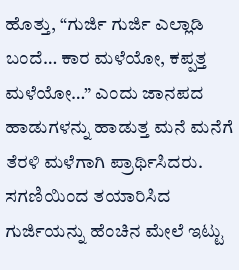ಹೊತ್ತು, “ಗುರ್ಜಿ ಗುರ್ಜಿ ಎಲ್ಲಾಡಿ ಬಂದೆ… ಕಾರ ಮಳೆಯೋ, ಕಪ್ಪತ್ತ ಮಳೆಯೋ…” ಎಂದು ಜಾನಪದ ಹಾಡುಗಳನ್ನು ಹಾಡುತ್ತ ಮನೆ ಮನೆಗೆ ತೆರಳಿ ಮಳೆಗಾಗಿ ಪ್ರಾರ್ಥಿಸಿದರು.
ಸಗಣಿಯಿಂದ ತಯಾರಿಸಿದ ಗುರ್ಜಿಯನ್ನು ಹೆಂಚಿನ ಮೇಲೆ ಇಟ್ಟು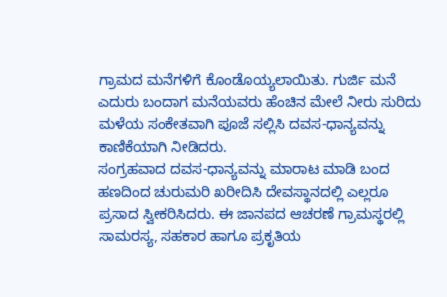ಗ್ರಾಮದ ಮನೆಗಳಿಗೆ ಕೊಂಡೊಯ್ಯಲಾಯಿತು. ಗುರ್ಜಿ ಮನೆ ಎದುರು ಬಂದಾಗ ಮನೆಯವರು ಹೆಂಚಿನ ಮೇಲೆ ನೀರು ಸುರಿದು ಮಳೆಯ ಸಂಕೇತವಾಗಿ ಪೂಜೆ ಸಲ್ಲಿಸಿ ದವಸ-ಧಾನ್ಯವನ್ನು ಕಾಣಿಕೆಯಾಗಿ ನೀಡಿದರು.
ಸಂಗ್ರಹವಾದ ದವಸ-ಧಾನ್ಯವನ್ನು ಮಾರಾಟ ಮಾಡಿ ಬಂದ ಹಣದಿಂದ ಚುರುಮರಿ ಖರೀದಿಸಿ ದೇವಸ್ಥಾನದಲ್ಲಿ ಎಲ್ಲರೂ ಪ್ರಸಾದ ಸ್ವೀಕರಿಸಿದರು. ಈ ಜಾನಪದ ಆಚರಣೆ ಗ್ರಾಮಸ್ಥರಲ್ಲಿ ಸಾಮರಸ್ಯ, ಸಹಕಾರ ಹಾಗೂ ಪ್ರಕೃತಿಯ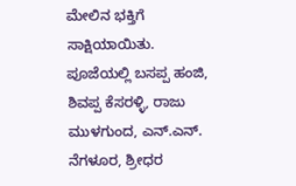ಮೇಲಿನ ಭಕ್ತಿಗೆ ಸಾಕ್ಷಿಯಾಯಿತು.
ಪೂಜೆಯಲ್ಲಿ ಬಸಪ್ಪ ಹಂಜಿ, ಶಿವಪ್ಪ ಕೆಸರಳ್ಳಿ, ರಾಜು ಮುಳಗುಂದ, ಎನ್.ಎನ್. ನೆಗಳೂರ, ಶ್ರೀಧರ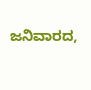ಜನಿವಾರದ,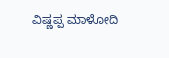ವಿಷ್ಣಪ್ಪ ಮಾಳೋದಿ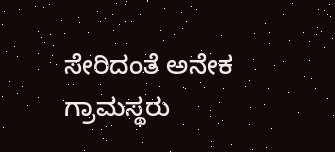ಸೇರಿದಂತೆ ಅನೇಕ ಗ್ರಾಮಸ್ಥರು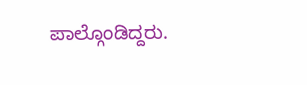ಪಾಲ್ಗೊಂಡಿದ್ದರು.